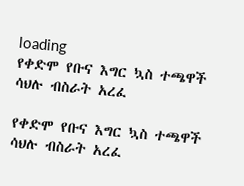loading
የቀድሞ የቡና እግር ኳስ ተጫዋች ሳህሉ ብስራት አረፈ

የቀድሞ የቡና እግር ኳስ ተጫዋች ሳህሉ ብስራት አረፈ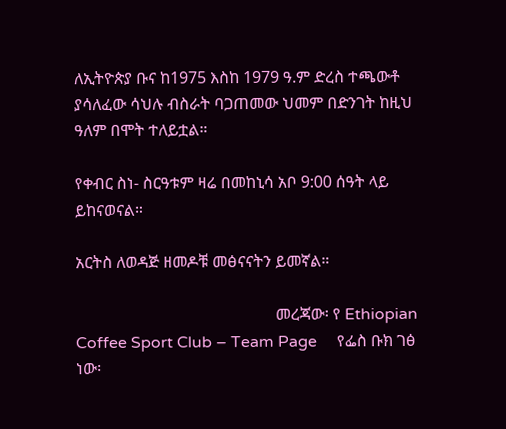ለኢትዮጵያ ቡና ከ1975 እስከ 1979 ዓ.ም ድረስ ተጫውቶ ያሳለፈው ሳህሉ ብስራት ባጋጠመው ህመም በድንገት ከዚህ ዓለም በሞት ተለይቷል።

የቀብር ስነ- ስርዓቱም ዛሬ በመከኒሳ አቦ 9:00 ሰዓት ላይ ይከናወናል።

አርትስ ለወዳጅ ዘመዶቹ መፅናናትን ይመኛል።

                                                  መረጃው፡ የ Ethiopian Coffee Sport Club – Team Page     የፌስ ቡክ ገፅ ነው፡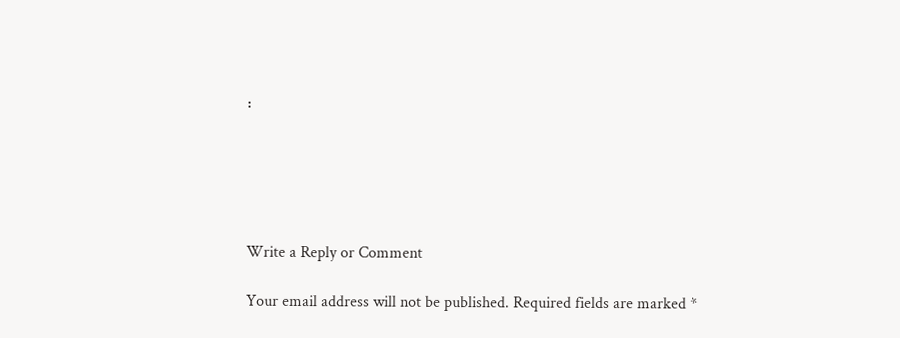፡





Write a Reply or Comment

Your email address will not be published. Required fields are marked *